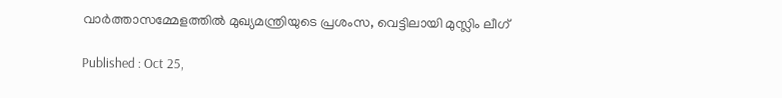വാർത്താസമ്മേളത്തിൽ മുഖ്യമന്ത്രിയുടെ പ്രശംസ, വെട്ടിലായി മുസ്ലിം ലീഗ്

Published : Oct 25,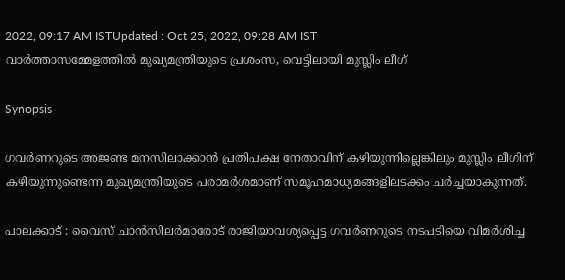2022, 09:17 AM ISTUpdated : Oct 25, 2022, 09:28 AM IST
വാർത്താസമ്മേളത്തിൽ മുഖ്യമന്ത്രിയുടെ പ്രശംസ, വെട്ടിലായി മുസ്ലിം ലീഗ്

Synopsis

ഗവർണറുടെ അജണ്ട മനസിലാക്കാൻ പ്രതിപക്ഷ നേതാവിന് കഴിയുന്നില്ലെങ്കിലും മുസ്ലിം ലീഗിന് കഴിയുന്നുണ്ടെന്ന മുഖ്യമന്ത്രിയുടെ പരാമർശമാണ് സമൂഹമാധ്യമങ്ങളിലടക്കം ചർച്ചയാകുന്നത്.

പാലക്കാട് : വൈസ് ചാൻസിലർമാരോട് രാജിയാവശ്യപ്പെട്ട ഗവർണറുടെ നടപടിയെ വിമർശിച്ച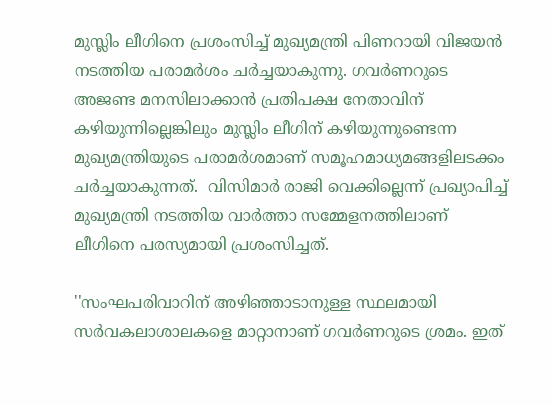മുസ്ലിം ലീഗിനെ പ്രശംസിച്ച് മുഖ്യമന്ത്രി പിണറായി വിജയൻ നടത്തിയ പരാമർശം ചർച്ചയാകുന്നു. ഗവർണറുടെ അജണ്ട മനസിലാക്കാൻ പ്രതിപക്ഷ നേതാവിന് കഴിയുന്നില്ലെങ്കിലും മുസ്ലിം ലീഗിന് കഴിയുന്നുണ്ടെന്ന മുഖ്യമന്ത്രിയുടെ പരാമർശമാണ് സമൂഹമാധ്യമങ്ങളിലടക്കം ചർച്ചയാകുന്നത്.  വിസിമാർ രാജി വെക്കില്ലെന്ന് പ്രഖ്യാപിച്ച് മുഖ്യമന്ത്രി നടത്തിയ വാർത്താ സമ്മേളനത്തിലാണ് ലീഗിനെ പരസ്യമായി പ്രശംസിച്ചത്.

''സംഘപരിവാറിന് അഴിഞ്ഞാടാനുള്ള സ്ഥലമായി സർവകലാശാലകളെ മാറ്റാനാണ് ഗവർണറുടെ ശ്രമം. ഇത്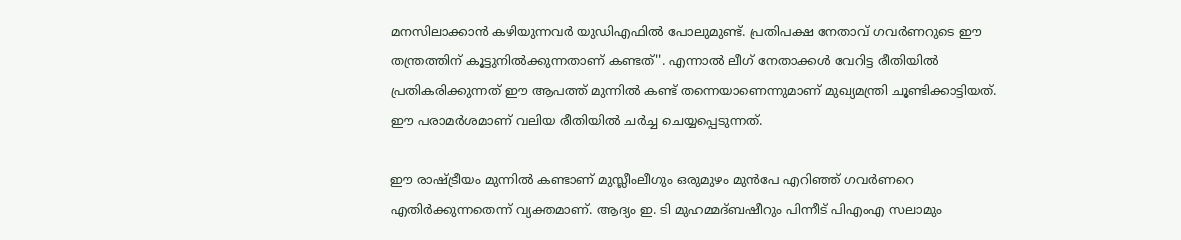മനസിലാക്കാൻ കഴിയുന്നവർ യുഡിഎഫിൽ പോലുമുണ്ട്. പ്രതിപക്ഷ നേതാവ് ഗവർണറുടെ ഈ തന്ത്രത്തിന് കൂട്ടുനിൽക്കുന്നതാണ് കണ്ടത്''. എന്നാൽ ലീഗ് നേതാക്കൾ വേറിട്ട രീതിയിൽ പ്രതികരിക്കുന്നത് ഈ ആപത്ത് മുന്നിൽ കണ്ട് തന്നെയാണെന്നുമാണ് മുഖ്യമന്ത്രി ചൂണ്ടിക്കാട്ടിയത്. ഈ പരാമർശമാണ് വലിയ രീതിയിൽ ചർച്ച ചെയ്യപ്പെടുന്നത്.

ഈ രാഷ്ട്രീയം മുന്നില്‍ കണ്ടാണ് മുസ്ലീംലീഗും ഒരുമുഴം മുന്‍പേ എറിഞ്ഞ് ഗവര്‍ണറെ എതിര്‍ക്കുന്നതെന്ന് വ്യക്തമാണ്. ആദ്യം ഇ. ടി മുഹമ്മദ്ബഷീറും പിന്നീട് പിഎംഎ സലാമും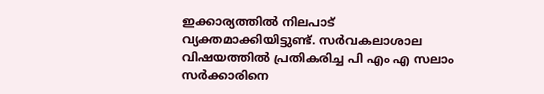ഇക്കാര്യത്തിൽ നിലപാട് വ്യക്തമാക്കിയിട്ടുണ്ട്. സർവകലാശാല വിഷയത്തിൽ പ്രതികരിച്ച പി എം എ സലാം സർക്കാരിനെ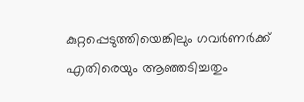കുറ്റപ്പെടുത്തിയെങ്കിലും ഗവർണർക്ക് എതിരെയും ആഞ്ഞടിച്ചതും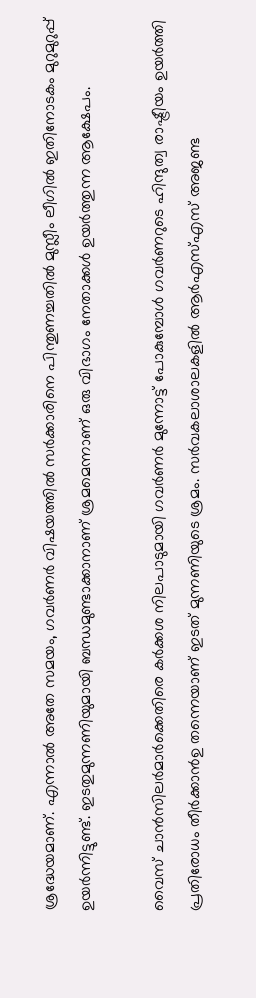ശ്രദ്ധേയമാണ്. എന്നാൽ അതേ സമയം, ഗവർണർ വിഷയത്തിൽ സർക്കാരിനെ പിന്തുണച്ചതിൽ മുസ്ലീം ലീഗിൽ ഇതിനോടകം മുറുമുറുപ്പ് ഉയർന്നിട്ടുണ്ട്. ഇടതുമുന്നണിയുമായി ബന്ധമുണ്ടാക്കാനാണ് ശ്രമമെന്നാണ് ഒരു വിഭാഗം നേതാക്കൾ ഉയർത്തുന്ന ആക്ഷേപം.

വൈസ് ചാന്‍സിലര്‍മാര്‍ക്കെതിരെ കര്‍ക്കശ നിലപാടുമായി ഗവര്‍ണര്‍ മുന്നോട്ട് പോകുമ്പോള്‍ ഗവര്‍ണറുടെ ഹിന്ദുത്വ രാഷ്ട്രീയം ഉയര്‍ത്തി പ്രതിരോധം തീര്‍ക്കാൻഉ തന്നെയാണ് ഇടത് മുന്നണിയുടെ ശ്രമം. സര്‍വകലാശാലകളില്‍ ആര്‍എസ്എസ് അജണ്ട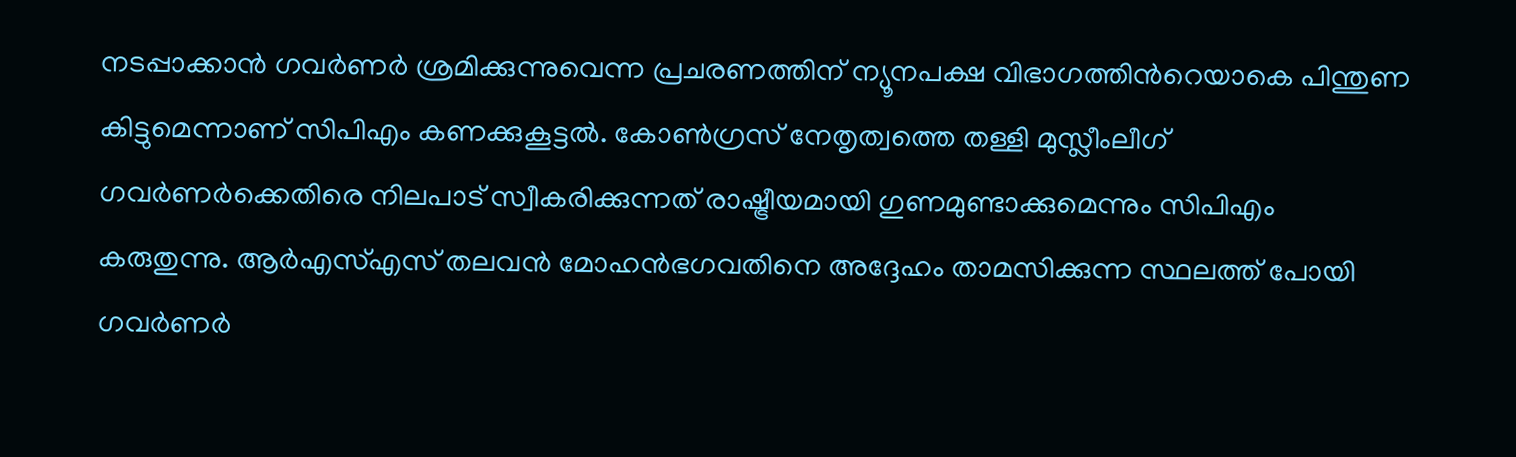നടപ്പാക്കാന്‍ ഗവര്‍ണര്‍ ശ്രമിക്കുന്നുവെന്ന പ്രചരണത്തിന് ന്യൂനപക്ഷ വിഭാഗത്തിന്‍റെയാകെ പിന്തുണ കിട്ടുമെന്നാണ് സിപിഎം കണക്കുകൂട്ടൽ. കോണ്‍ഗ്രസ് നേതൃത്വത്തെ തള്ളി മുസ്ലീംലീഗ് ഗവര്‍ണര്‍ക്കെതിരെ നിലപാട് സ്വീകരിക്കുന്നത് രാഷ്ട്രീയമായി ഗുണമുണ്ടാക്കുമെന്നും സിപിഎം കരുതുന്നു. ആര്‍എസ്എസ് തലവന്‍ മോഹന്‍ഭഗവതിനെ അദ്ദേഹം താമസിക്കുന്ന സ്ഥലത്ത് പോയി ഗവര്‍ണര്‍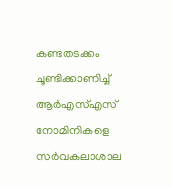കണ്ടതടക്കം ചൂണ്ടിക്കാണിച്ച് ആര്‍എസ്എസ് നോമിനികളെ സര്‍വകലാശാല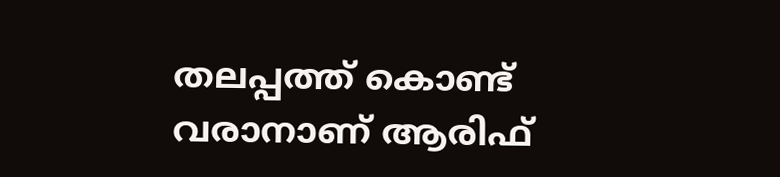തലപ്പത്ത് കൊണ്ട് വരാനാണ് ആരിഫ്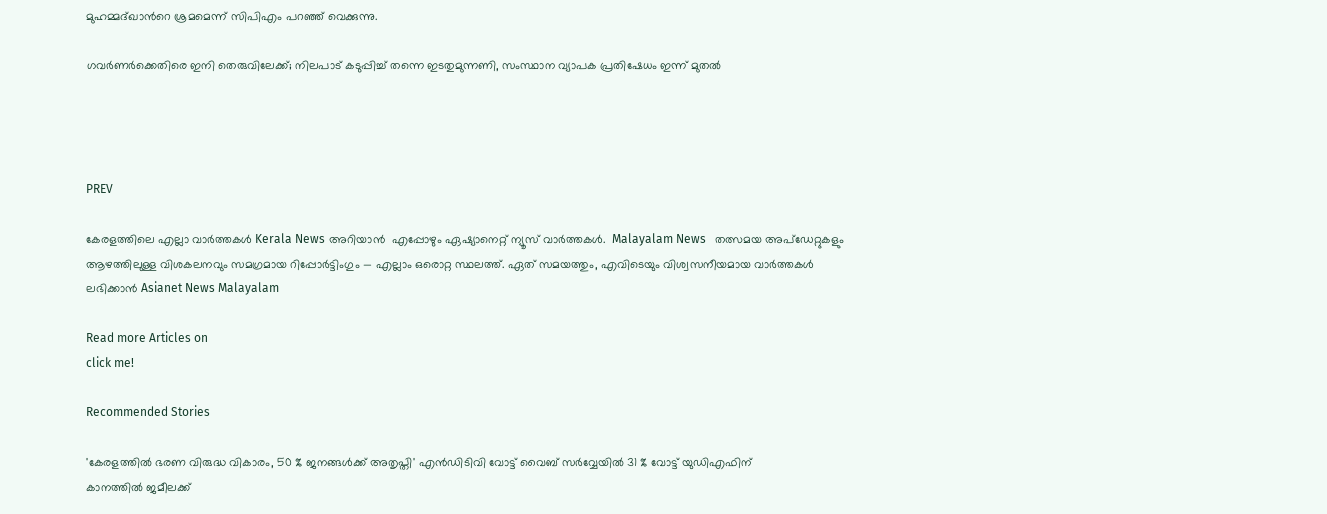മുഹമ്മദ്ഖാന്‍റെ ശ്രമമെന്ന് സിപിഎം പറഞ്ഞ് വെക്കുന്നു.

ഗവർണർക്കെതിരെ ഇനി തെരുവിലേക്ക്; നിലപാട് കടുപ്പിച്ച് തന്നെ ഇടതുമുന്നണി, സംസ്ഥാന വ്യാപക പ്രതിഷേധം ഇന്ന് മുതൽ




PREV

കേരളത്തിലെ എല്ലാ വാർത്തകൾ Kerala News അറിയാൻ  എപ്പോഴും ഏഷ്യാനെറ്റ് ന്യൂസ് വാർത്തകൾ.  Malayalam News   തത്സമയ അപ്‌ഡേറ്റുകളും ആഴത്തിലുള്ള വിശകലനവും സമഗ്രമായ റിപ്പോർട്ടിംഗും — എല്ലാം ഒരൊറ്റ സ്ഥലത്ത്. ഏത് സമയത്തും, എവിടെയും വിശ്വസനീയമായ വാർത്തകൾ ലഭിക്കാൻ Asianet News Malayalam

Read more Articles on
click me!

Recommended Stories

'കേരളത്തിൽ ഭരണ വിരുദ്ധ വികാരം, 50 % ജനങ്ങൾക്ക് അതൃപ്തി' എൻഡിടിവി വോട്ട് വൈബ് സർവ്വേയിൽ 31 % വോട്ട് യുഡിഎഫിന്
കാനത്തിൽ ജമീലക്ക്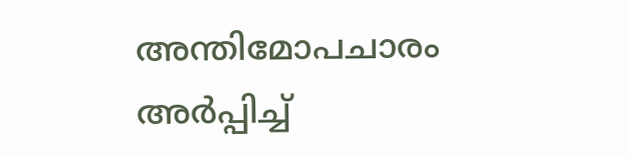അന്തിമോപചാരം അർപ്പിച്ച്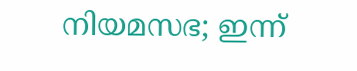നിയമസഭ; ഇന്ന്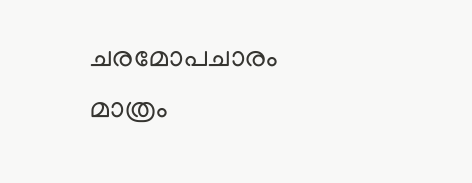ചരമോപചാരം മാത്രം